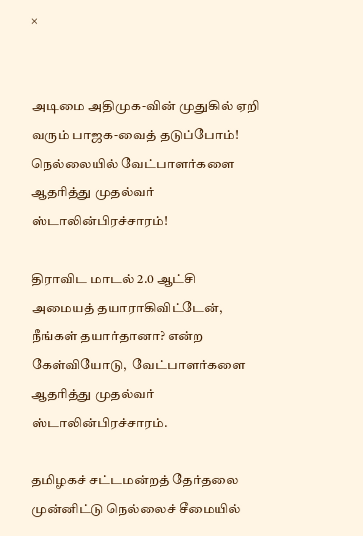×


அடிமை அதிமுக-வின் முதுகில் ஏறி வரும் பாஜக-வைத் தடுப்போம்! நெல்லையில் வேட்பாளர்களை ஆதரித்து முதல்வர் ஸ்டாலின்பிரச்சாரம்!

திராவிட மாடல் 2.0 ஆட்சி அமையத் தயாராகிவிட்டேன், நீங்கள் தயார்தானா? என்ற கேள்வியோடு,  வேட்பாளர்களை ஆதரித்து முதல்வர் ஸ்டாலின்பிரச்சாரம்.

தமிழகச் சட்டமன்றத் தேர்தலை முன்னிட்டு நெல்லைச் சீமையில்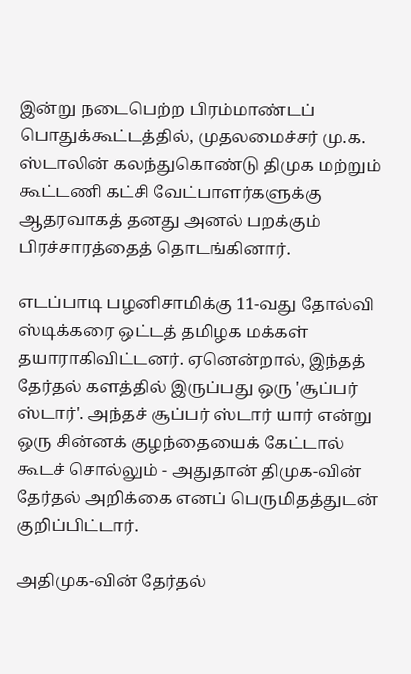இன்று நடைபெற்ற பிரம்மாண்டப் பொதுக்கூட்டத்தில், முதலமைச்சர் மு.க. ஸ்டாலின் கலந்துகொண்டு திமுக மற்றும் கூட்டணி கட்சி வேட்பாளர்களுக்கு ஆதரவாகத் தனது அனல் பறக்கும் பிரச்சாரத்தைத் தொடங்கினார்.

எடப்பாடி பழனிசாமிக்கு 11-வது தோல்வி ஸ்டிக்கரை ஒட்டத் தமிழக மக்கள் தயாராகிவிட்டனர். ஏனென்றால், இந்தத் தேர்தல் களத்தில் இருப்பது ஒரு 'சூப்பர் ஸ்டார்'. அந்தச் சூப்பர் ஸ்டார் யார் என்று ஒரு சின்னக் குழந்தையைக் கேட்டால் கூடச் சொல்லும் - அதுதான் திமுக-வின் தேர்தல் அறிக்கை எனப் பெருமிதத்துடன் குறிப்பிட்டார்.

அதிமுக-வின் தேர்தல்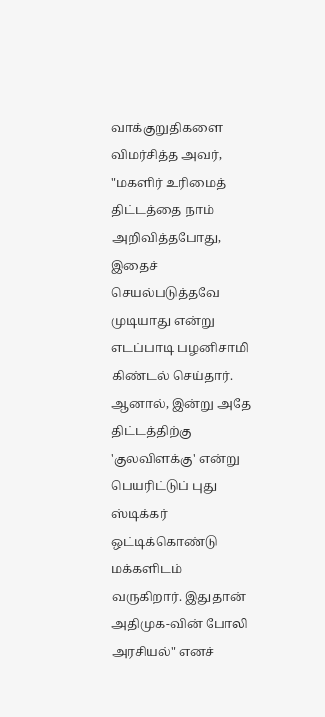வாக்குறுதிகளை விமர்சித்த அவர், "மகளிர் உரிமைத் திட்டத்தை நாம் அறிவித்தபோது, இதைச் செயல்படுத்தவே முடியாது என்று எடப்பாடி பழனிசாமி கிண்டல் செய்தார். ஆனால், இன்று அதே திட்டத்திற்கு 'குலவிளக்கு' என்று பெயரிட்டுப் புது ஸ்டிக்கர் ஒட்டிக்கொண்டு மக்களிடம் வருகிறார். இதுதான் அதிமுக-வின் போலி அரசியல்" எனச்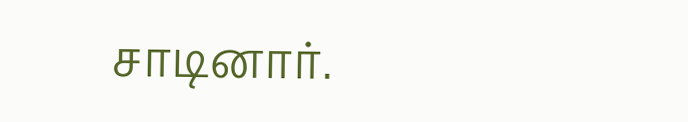சாடினார்.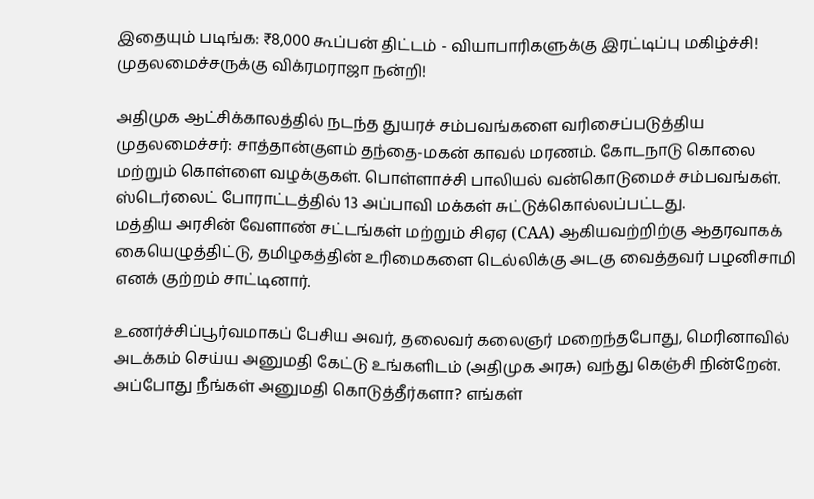இதையும் படிங்க: ₹8,000 கூப்பன் திட்டம் - வியாபாரிகளுக்கு இரட்டிப்பு மகிழ்ச்சி! முதலமைச்சருக்கு விக்ரமராஜா நன்றி!

அதிமுக ஆட்சிக்காலத்தில் நடந்த துயரச் சம்பவங்களை வரிசைப்படுத்திய முதலமைச்சர்: சாத்தான்குளம் தந்தை-மகன் காவல் மரணம். கோடநாடு கொலை மற்றும் கொள்ளை வழக்குகள். பொள்ளாச்சி பாலியல் வன்கொடுமைச் சம்பவங்கள். ஸ்டெர்லைட் போராட்டத்தில் 13 அப்பாவி மக்கள் சுட்டுக்கொல்லப்பட்டது.
மத்திய அரசின் வேளாண் சட்டங்கள் மற்றும் சிஏஏ (CAA) ஆகியவற்றிற்கு ஆதரவாகக் கையெழுத்திட்டு, தமிழகத்தின் உரிமைகளை டெல்லிக்கு அடகு வைத்தவர் பழனிசாமி எனக் குற்றம் சாட்டினார்.

உணர்ச்சிப்பூர்வமாகப் பேசிய அவர், தலைவர் கலைஞர் மறைந்தபோது, மெரினாவில் அடக்கம் செய்ய அனுமதி கேட்டு உங்களிடம் (அதிமுக அரசு) வந்து கெஞ்சி நின்றேன். அப்போது நீங்கள் அனுமதி கொடுத்தீர்களா? எங்கள்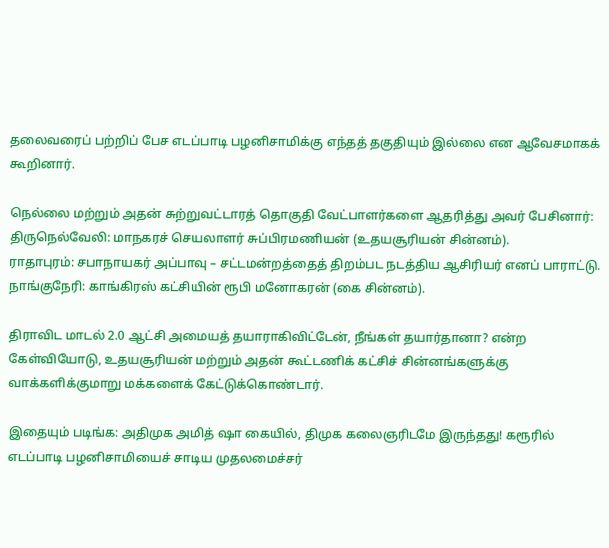தலைவரைப் பற்றிப் பேச எடப்பாடி பழனிசாமிக்கு எந்தத் தகுதியும் இல்லை என ஆவேசமாகக் கூறினார்.

நெல்லை மற்றும் அதன் சுற்றுவட்டாரத் தொகுதி வேட்பாளர்களை ஆதரித்து அவர் பேசினார்:
திருநெல்வேலி: மாநகரச் செயலாளர் சுப்பிரமணியன் (உதயசூரியன் சின்னம்).
ராதாபுரம்: சபாநாயகர் அப்பாவு – சட்டமன்றத்தைத் திறம்பட நடத்திய ஆசிரியர் எனப் பாராட்டு.
நாங்குநேரி: காங்கிரஸ் கட்சியின் ரூபி மனோகரன் (கை சின்னம்).

திராவிட மாடல் 2.0 ஆட்சி அமையத் தயாராகிவிட்டேன், நீங்கள் தயார்தானா? என்ற கேள்வியோடு, உதயசூரியன் மற்றும் அதன் கூட்டணிக் கட்சிச் சின்னங்களுக்கு வாக்களிக்குமாறு மக்களைக் கேட்டுக்கொண்டார்.

இதையும் படிங்க: அதிமுக அமித் ஷா கையில், திமுக கலைஞரிடமே இருந்தது! கரூரில் எடப்பாடி பழனிசாமியைச் சாடிய முதலமைச்சர்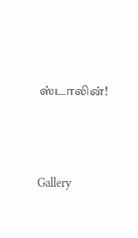ஸ்டாலின்!




Gallery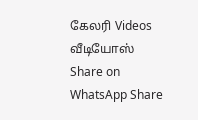கேலரி Videos வீடியோஸ் Share on WhatsApp Share